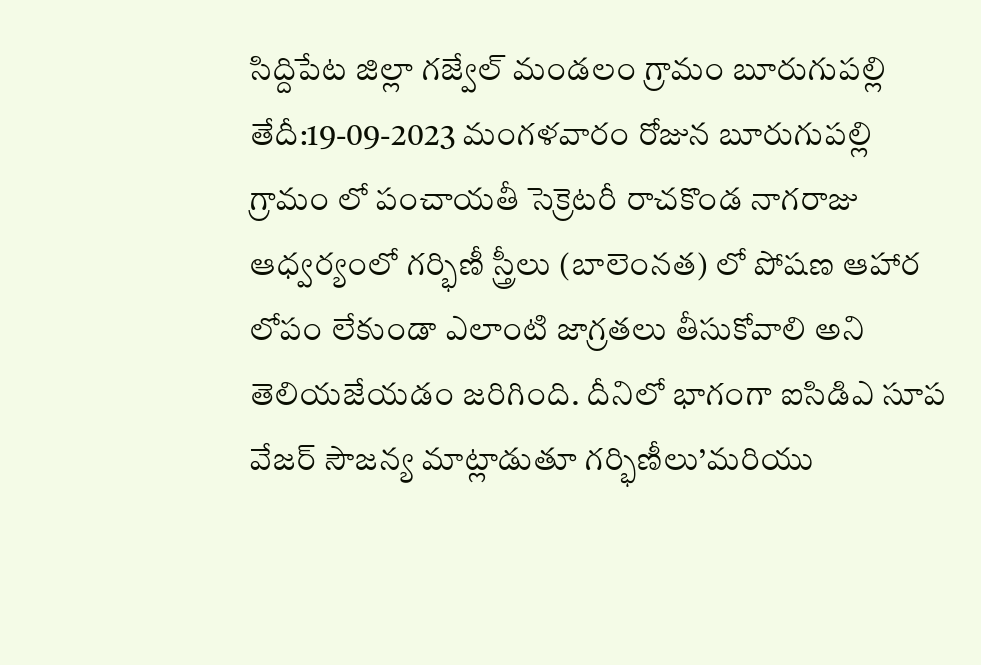సిద్దిపేట జిల్లా గజ్వేల్ మండలం గ్రామం బూరుగుపల్లి తేదీ:19-09-2023 మంగళవారం రోజున బూరుగుపల్లి గ్రామం లో పంచాయతీ సెక్రెటరీ రాచకొండ నాగరాజు ఆధ్వర్యంలో గర్భిణీ స్త్రీలు (బాలెంనత) లో పోషణ ఆహార లోపం లేకుండా ఎలాంటి జాగ్రతలు తీసుకోవాలి అని తెలియజేయడం జరిగింది. దీనిలో భాగంగా ఐసిడిఎ సూప వేజర్ సౌజన్య మాట్లాడుతూ గర్భిణీలు’మరియు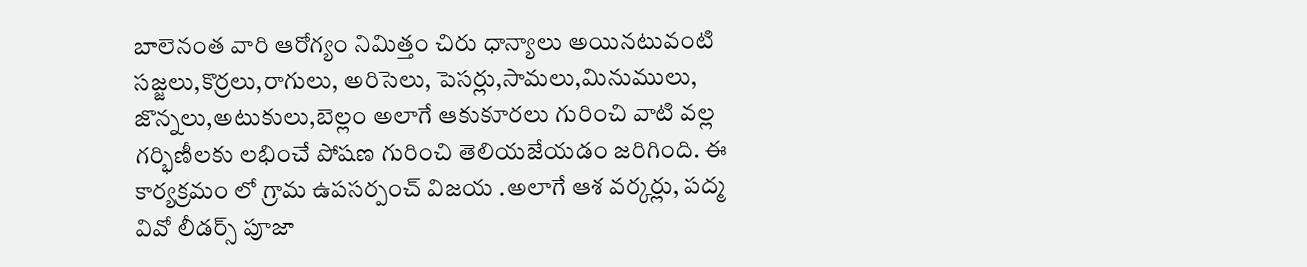బాలెనంత వారి ఆరోగ్యం నిమిత్తం చిరు ధాన్యాలు అయినటువంటి సజ్జలు,కొర్రలు,రాగులు, అరిసెలు, పెసర్లు,సామలు,మినుములు, జొన్నలు,అటుకులు,బెల్లం అలాగే ఆకుకూరలు గురించి వాటి వల్ల గర్భిణీలకు లభించే పోషణ గురించి తెలియజేయడం జరిగింది. ఈ కార్యక్రమం లో గ్రామ ఉపసర్పంచ్ విజయ .అలాగే ఆశ వర్కర్లు, పద్మ వివో లీడర్స్ పూజా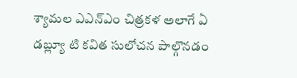శ్యామల ఎఎన్ఎం చిత్రకళ అలాగే ఏ డబ్ల్యూ టి కవిత సులోచన పాల్గొనడం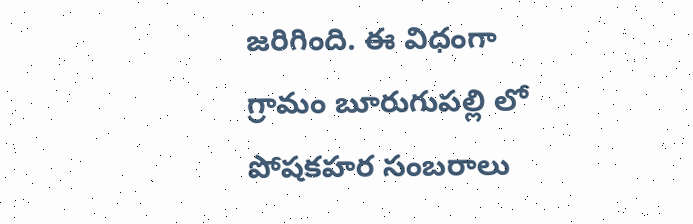జరిగింది. ఈ విధంగా గ్రామం బూరుగుపల్లి లో పోషకహర సంబరాలు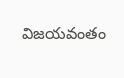విజయవంతం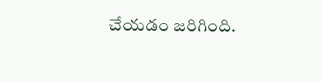చేయడం జరిగింది.